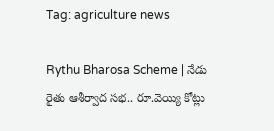Tag: agriculture news

Rythu Bharosa Scheme | నేడు రైతు ఆశీర్వాద సభ.. రూ.వెయ్యి కోట్లు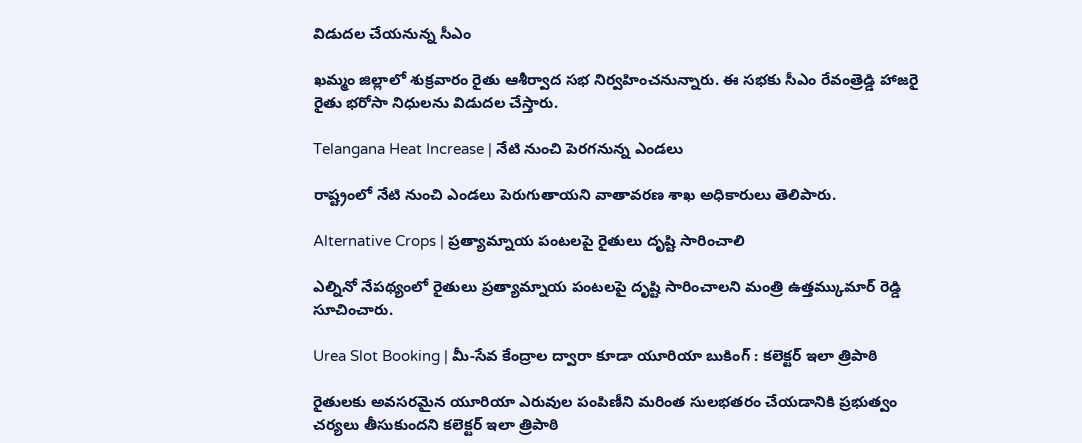విడుదల చేయనున్న సీఎం

ఖమ్మం జిల్లాలో శుక్రవారం రైతు ఆశీర్వాద సభ నిర్వహించనున్నారు. ఈ సభకు సీఎం రేవంత్రెడ్డి హాజరై రైతు భరోసా నిధులను విడుదల చేస్తారు.

Telangana Heat Increase | నేటి నుంచి పెరగనున్న ఎండలు

రాష్ట్రంలో నేటి నుంచి ఎండలు పెరుగుతాయని వాతావరణ శాఖ అధికారులు తెలిపారు.

Alternative Crops | ప్రత్యామ్నాయ పంటలపై రైతులు దృష్టి సారించాలి

ఎల్నినో నేపథ్యంలో రైతులు ప్రత్యామ్నాయ పంటలపై దృష్టి సారించాలని మంత్రి ఉత్తమ్కుమార్ రెడ్డి సూచించారు.

Urea Slot Booking | మీ-సేవ కేంద్రాల ద్వారా కూడా యూరియా బుకింగ్ : కలెక్టర్ ఇలా త్రిపాఠి

రైతులకు అవసరమైన యూరియా ఎరువుల పంపిణీని మరింత సులభతరం చేయడానికి ప్రభుత్వం చర్యలు తీసుకుందని కలెక్టర్ ఇలా త్రిపాఠి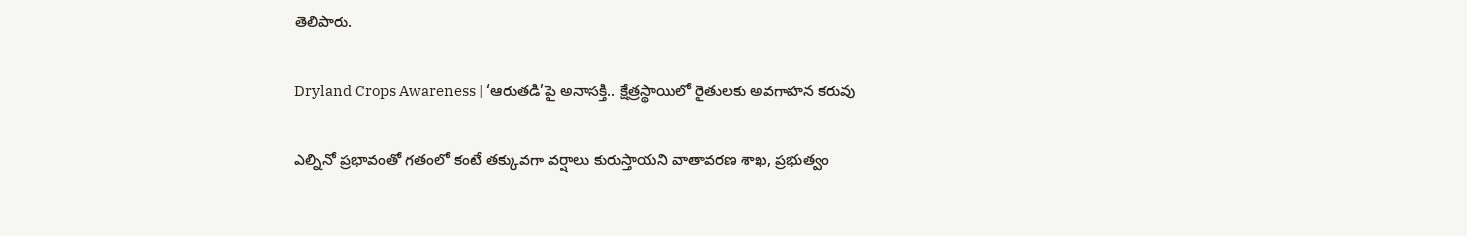తెలిపారు.

Dryland Crops Awareness | ‘ఆరుతడి’పై అనాసక్తి.. క్షేత్రస్థాయిలో రైతులకు అవగాహన కరువు

ఎల్నినో ప్రభావంతో గతంలో కంటే తక్కువగా వర్షాలు కురుస్తాయని వాతావరణ శాఖ, ప్రభుత్వం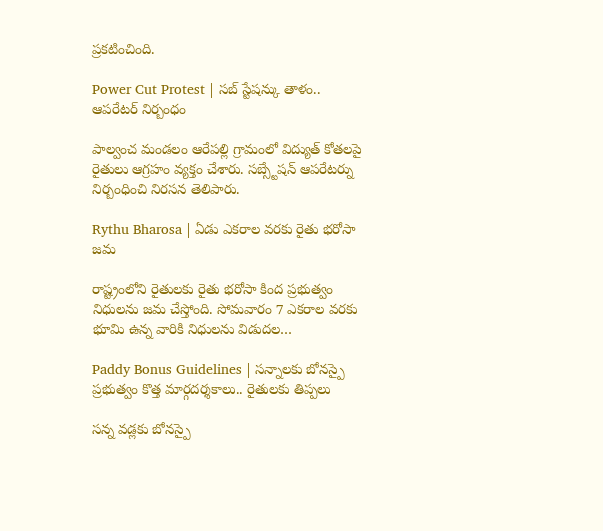ప్రకటించింది.

Power Cut Protest | సబ్ స్టేషన్కు తాళం.. ఆపరేటర్ నిర్బంధం

పాల్వంచ మండలం ఆరేపల్లి గ్రామంలో విద్యుత్ కోతలపై రైతులు ఆగ్రహం వ్యక్తం చేశారు. సబ్స్టేషన్ ఆపరేటర్ను నిర్బంధించి నిరసన తెలిపారు.

Rythu Bharosa | ఏడు ఎకరాల వరకు రైతు భరోసా జమ

రాష్ట్రంలోని రైతులకు రైతు భరోసా కింద ప్రభుత్వం నిధులను జమ చేస్తోంది. సోమవారం 7 ఎకరాల వరకు భూమి ఉన్న వారికి నిధులను విడుదల…

Paddy Bonus Guidelines | సన్నాలకు బోనస్పై ప్రభుత్వం కొత్త మార్గదర్శకాలు.. రైతులకు తిప్పలు

సన్న వడ్లకు బోనస్పై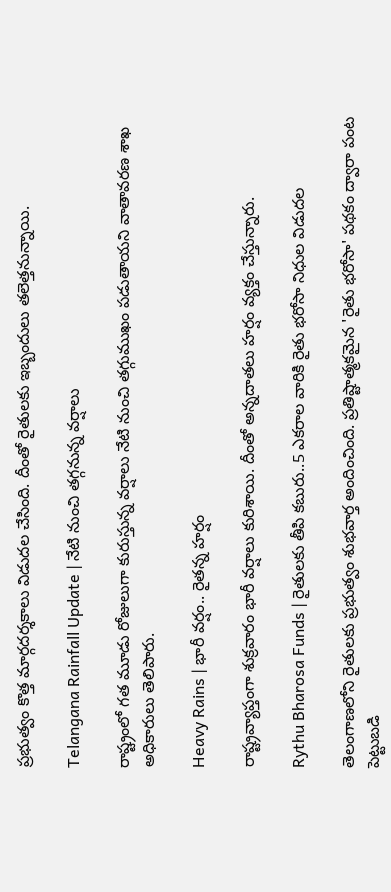ప్రభుత్వం కొత్త మార్గదర్శకాలు విడుదల చేసింది. దీంతో రైతులకు ఇబ్బందులు తలెత్తనున్నాయి.

Telangana Rainfall Update | నేటి నుంచి తగ్గనున్న వర్షాలు

రాష్ట్రంలో గత మూడు రోజులుగా కురుస్తున్న వర్షాలు నేటి నుంచి తగ్గుముఖం పడుతాయని వాతావరణ శాఖ అధికారులు తెలిపారు.

Heavy Rains | భారీ వర్షం.. రైతన్న హర్షం

రాష్ట్రవ్యాప్తంగా శుక్రవారం భారీ వర్షాలు కురిశాయి. దీంతో అన్నదాతలు హర్షం వ్యక్తం చేస్తున్నారు.

Rythu Bharosa Funds | రైతులకు తీపి కబురు..5 ఎకరాల వారికి రైతు భరోసా నిధుల విడుదల

తెలంగాణలోని రైతులకు ప్రభుత్వం శుభవార్త అందించింది. ప్రతిష్టాత్మకమైన 'రైతు భరోసా' పథకం ద్వారా పంట పెట్టుబడి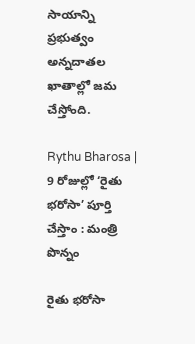సాయాన్ని ప్రభుత్వం అన్నదాతల ఖాతాల్లో జమ చేస్తోంది.

Rythu Bharosa | 9 రోజుల్లో ‘రైతు భరోసా’ పూర్తి చేస్తాం : మంత్రి పొన్నం

రైతు భరోసా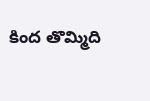కింద తొమ్మిది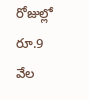రోజుల్లో రూ.9 వేల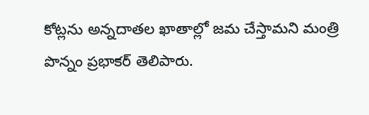కోట్లను అన్నదాతల ఖాతాల్లో జమ చేస్తామని మంత్రి పొన్నం ప్రభాకర్ తెలిపారు.